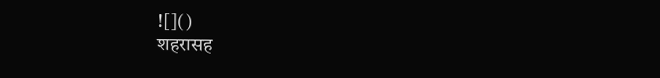![]()
शहरासह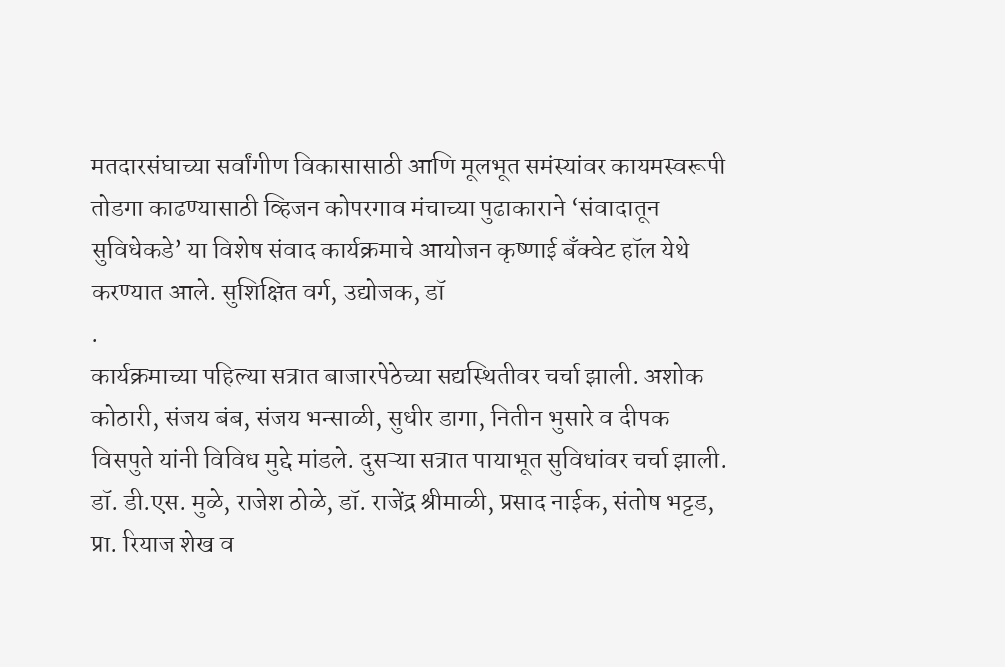मतदारसंघाच्या सर्वांगीण विकासासाठी आणि मूलभूत समंस्यांवर कायमस्वरूपी तोडगा काढण्यासाठी व्हिजन कोपरगाव मंचाच्या पुढाकाराने ‘संवादातून सुविधेकडे’ या विशेष संवाद कार्यक्रमाचे आयोजन कृष्णाई बँक्वेट हॉल येथे करण्यात आले. सुशिक्षित वर्ग, उद्योजक, डॉ
.
कार्यक्रमाच्या पहिल्या सत्रात बाजारपेठेच्या सद्यस्थितीवर चर्चा झाली. अशोक कोठारी, संजय बंब, संजय भन्साळी, सुधीर डागा, नितीन भुसारे व दीपक विसपुते यांनी विविध मुद्दे मांडले. दुसऱ्या सत्रात पायाभूत सुविधांवर चर्चा झाली. डॉ. डी.एस. मुळे, राजेश ठोळे, डॉ. राजेंद्र श्रीमाळी, प्रसाद नाईक, संतोष भट्टड, प्रा. रियाज शेख व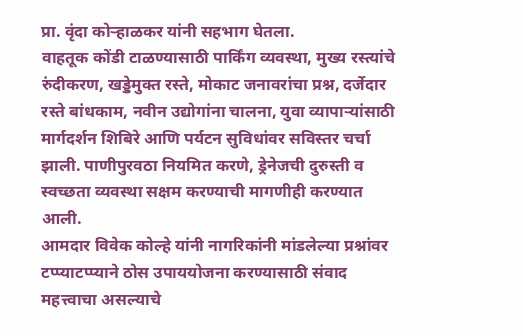प्रा. वृंदा कोऱ्हाळकर यांनी सहभाग घेतला.
वाहतूक कोंडी टाळण्यासाठी पार्किंग व्यवस्था, मुख्य रस्त्यांचे रुंदीकरण, खड्डेमुक्त रस्ते, मोकाट जनावरांचा प्रश्न, दर्जेदार रस्ते बांधकाम, नवीन उद्योगांना चालना, युवा व्यापाऱ्यांसाठी मार्गदर्शन शिबिरे आणि पर्यटन सुविधांवर सविस्तर चर्चा झाली. पाणीपुरवठा नियमित करणे, ड्रेनेजची दुरुस्ती व स्वच्छता व्यवस्था सक्षम करण्याची मागणीही करण्यात आली.
आमदार विवेक कोल्हे यांनी नागरिकांनी मांडलेल्या प्रश्नांवर टप्प्याटप्प्याने ठोस उपाययोजना करण्यासाठी संवाद महत्त्वाचा असल्याचे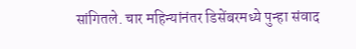सांगितले. चार महिन्यांनंतर डिसेंबरमध्ये पुन्हा संवाद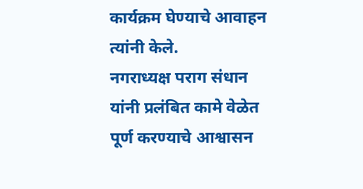कार्यक्रम घेण्याचे आवाहन त्यांनी केले.
नगराध्यक्ष पराग संधान यांनी प्रलंबित कामे वेळेत पूर्ण करण्याचे आश्वासन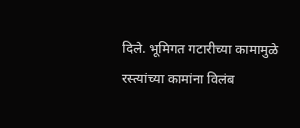दिले. भूमिगत गटारीच्या कामामुळे रस्त्यांच्या कामांना विलंब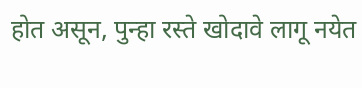होत असून, पुन्हा रस्ते खोदावे लागू नयेत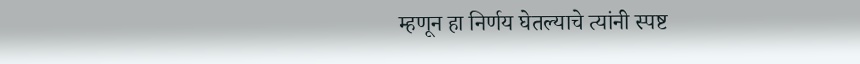म्हणून हा निर्णय घेतल्याचे त्यांनी स्पष्ट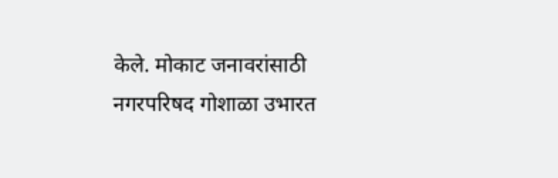केले. मोकाट जनावरांसाठी नगरपरिषद गोशाळा उभारत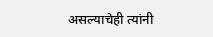असल्याचेही त्यांनी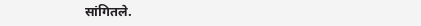सांगितले.